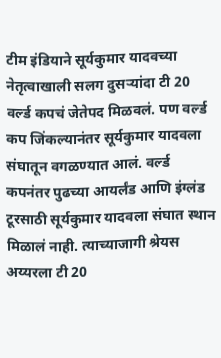टीम इंडियाने सूर्यकुमार यादवच्या नेतृत्वाखाली सलग दुसऱ्यांदा टी 20 वर्ल्ड कपचं जेतेपद मिळवलं. पण वर्ल्ड कप जिंकल्यानंतर सूर्यकुमार यादवला संघातून वगळण्यात आलं. वर्ल्ड कपनंतर पुढच्या आयर्लंड आणि इंग्लंड टूरसाठी सूर्यकुमार यादवला संघात स्थान मिळालं नाही. त्याच्याजागी श्रेयस अय्यरला टी 20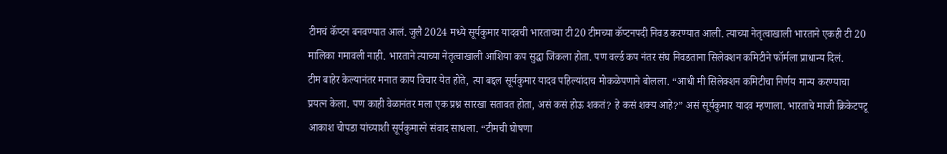टीमचं कॅप्टन बनवण्यात आलं. जुलै 2024 मध्ये सूर्यकुमार यादवची भारताच्या टी20 टीमच्या कॅप्टनपदी निवड करण्यात आली. त्याच्या नेतृत्वाखाली भारताने एकही टी 20 मालिका गमावली नाही. भारताने त्याच्या नेतृत्वाखाली आशिया कप सुद्धा जिंकला होता. पण वर्ल्ड कप नंतर संघ निवडताना सिलेक्शन कमिटीने फॉर्मला प्राधान्य दिलं.
टीम बाहेर केल्यानंतर मनात काय विचार येत होते, त्या बद्दल सूर्यकुमार यादव पहिल्यांदाच मोकळेपणाने बोलला. “आधी मी सिलेक्शन कमिटीचा निर्णय मान्य करण्याचा प्रयत्न केला. पण काही वेळानंतर मला एक प्रश्न सारखा सतावत होता, असं कसं होऊ शकतं? हे कसं शक्य आहे?” असं सूर्यकुमार यादव म्हणाला. भारताचे माजी क्रिकेटपटू आकाश चोपडा यांच्याशी सूर्यकुमारने संवाद साधला. “टीमची घोषणा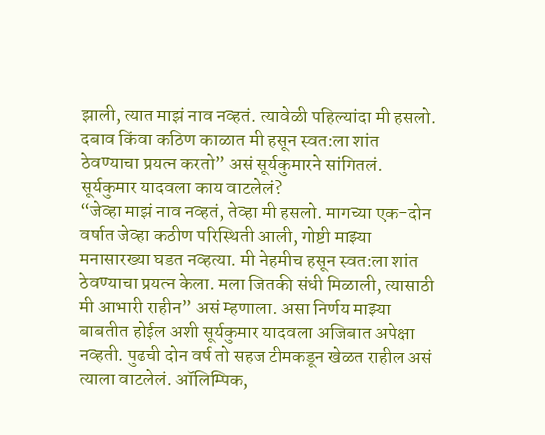झाली, त्यात माझं नाव नव्हतं. त्यावेळी पहिल्यांदा मी हसलो. दबाव किंवा कठिण काळात मी हसून स्वत:ला शांत ठेवण्याचा प्रयत्न करतो” असं सूर्यकुमारने सांगितलं.
सूर्यकुमार यादवला काय वाटलेलं?
“जेव्हा माझं नाव नव्हतं, तेव्हा मी हसलो. मागच्या एक-दोन वर्षात जेव्हा कठीण परिस्थिती आली, गोष्टी माझ्या मनासारख्या घडत नव्हत्या. मी नेहमीच हसून स्वत:ला शांत ठेवण्याचा प्रयत्न केला. मला जितकी संधी मिळाली, त्यासाठी मी आभारी राहीन” असं म्हणाला. असा निर्णय माझ्या बाबतीत होईल अशी सूर्यकुमार यादवला अजिबात अपेक्षा नव्हती. पुढची दोन वर्ष तो सहज टीमकडून खेळत राहील असं त्याला वाटलेलं. ऑलिम्पिक,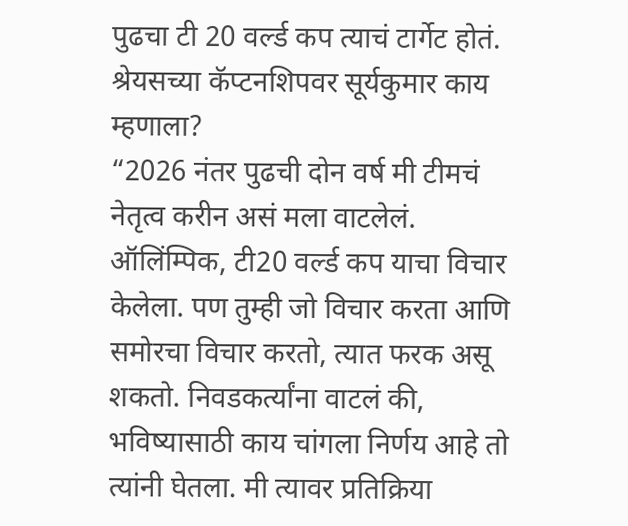पुढचा टी 20 वर्ल्ड कप त्याचं टार्गेट होतं.
श्रेयसच्या कॅप्टनशिपवर सूर्यकुमार काय म्हणाला?
“2026 नंतर पुढची दोन वर्ष मी टीमचं नेतृत्व करीन असं मला वाटलेलं. ऑलिंम्पिक, टी20 वर्ल्ड कप याचा विचार केलेला. पण तुम्ही जो विचार करता आणि समोरचा विचार करतो, त्यात फरक असू शकतो. निवडकर्त्यांना वाटलं की, भविष्यासाठी काय चांगला निर्णय आहे तो त्यांनी घेतला. मी त्यावर प्रतिक्रिया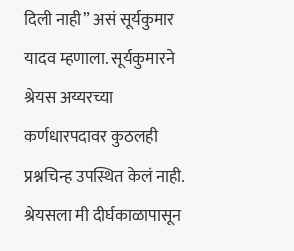दिली नाही” असं सूर्यकुमार यादव म्हणाला. सूर्यकुमारने श्रेयस अय्यरच्या कर्णधारपदावर कुठलही प्रश्नचिन्ह उपस्थित केलं नाही. श्रेयसला मी दीर्घकाळापासून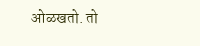ओळखतो. तो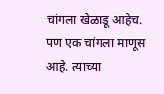चांगला खेळाडू आहेच. पण एक चांगला माणूस आहे. त्याच्या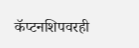कॅप्टनशिपवरही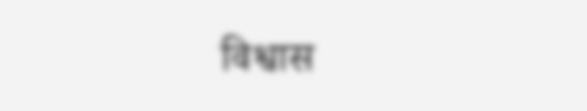विश्वास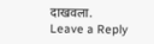दाखवला.
Leave a Reply